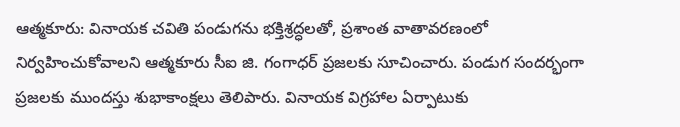ఆత్మకూరు: వినాయక చవితి పండుగను భక్తిశ్రద్ధలతో, ప్రశాంత వాతావరణంలో నిర్వహించుకోవాలని ఆత్మకూరు సీఐ జి. గంగాధర్ ప్రజలకు సూచించారు. పండుగ సందర్భంగా ప్రజలకు ముందస్తు శుభాకాంక్షలు తెలిపారు. వినాయక విగ్రహాల ఏర్పాటుకు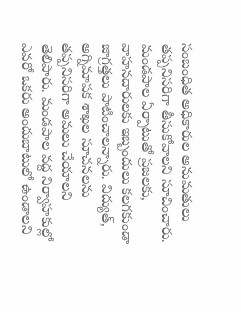సంబంధిత అధికారుల అనుమతులు తప్పనిసరిగా తీసుకోవాలని సూచించారు. మండపాల ఏర్పాటుతో ప్రజలకు, వాహనదారులకు ఇబ్బందులు కలగకుండా జాగ్రత్తలు పాటించాలన్నారు. విద్యుత్, అగ్నిమాపక శాఖల సూచనలను తప్పనిసరిగా అమలు చేయాలని తెలిపారు. మండపాల వద్ద నిర్వాహకుల్లో ఎవరో ఒకరు అందుబాటులో ఉండాలని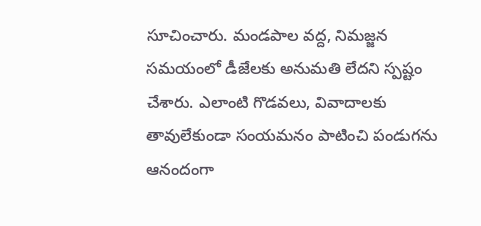సూచించారు. మండపాల వద్ద, నిమజ్జన సమయంలో డీజేలకు అనుమతి లేదని స్పష్టం చేశారు. ఎలాంటి గొడవలు, వివాదాలకు తావులేకుండా సంయమనం పాటించి పండుగను ఆనందంగా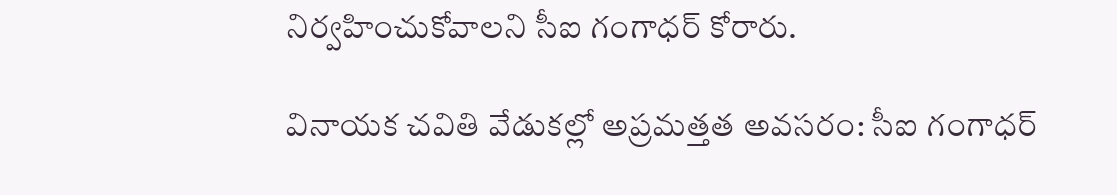నిర్వహించుకోవాలని సీఐ గంగాధర్ కోరారు.

వినాయక చవితి వేడుకల్లో అప్రమత్తత అవసరం: సీఐ గంగాధర్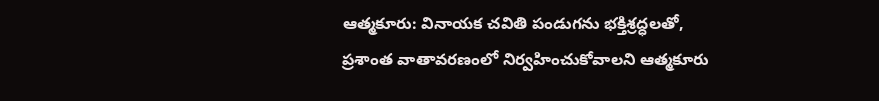ఆత్మకూరు: వినాయక చవితి పండుగను భక్తిశ్రద్ధలతో, ప్రశాంత వాతావరణంలో నిర్వహించుకోవాలని ఆత్మకూరు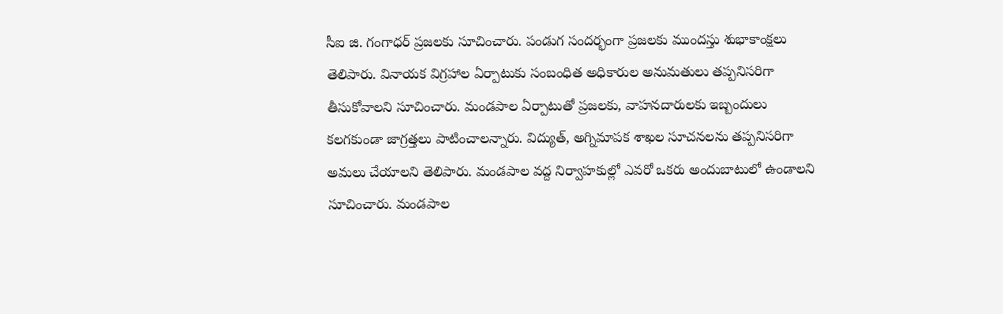సీఐ జి. గంగాధర్ ప్రజలకు సూచించారు. పండుగ సందర్భంగా ప్రజలకు ముందస్తు శుభాకాంక్షలు తెలిపారు. వినాయక విగ్రహాల ఏర్పాటుకు సంబంధిత అధికారుల అనుమతులు తప్పనిసరిగా తీసుకోవాలని సూచించారు. మండపాల ఏర్పాటుతో ప్రజలకు, వాహనదారులకు ఇబ్బందులు కలగకుండా జాగ్రత్తలు పాటించాలన్నారు. విద్యుత్, అగ్నిమాపక శాఖల సూచనలను తప్పనిసరిగా అమలు చేయాలని తెలిపారు. మండపాల వద్ద నిర్వాహకుల్లో ఎవరో ఒకరు అందుబాటులో ఉండాలని సూచించారు. మండపాల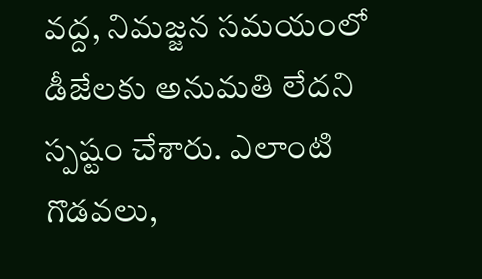వద్ద, నిమజ్జన సమయంలో డీజేలకు అనుమతి లేదని స్పష్టం చేశారు. ఎలాంటి గొడవలు,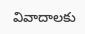వివాదాలకు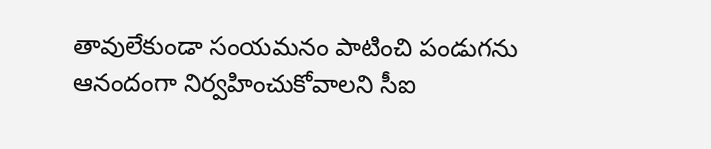తావులేకుండా సంయమనం పాటించి పండుగను ఆనందంగా నిర్వహించుకోవాలని సీఐ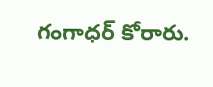గంగాధర్ కోరారు.